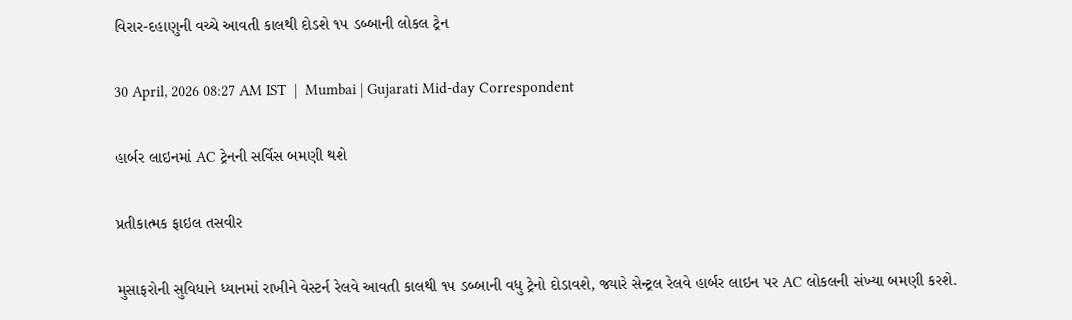વિરાર-દહાણુની વચ્ચે આવતી કાલથી દોડશે ૧૫ ડબ્બાની લોકલ ટ્રેન

30 April, 2026 08:27 AM IST  |  Mumbai | Gujarati Mid-day Correspondent

હાર્બર લાઇનમાં AC ટ્રેનની સર્વિસ બમણી થશે

પ્રતીકાત્મક ફાઇલ તસવીર

મુસાફરોની સુવિધાને ધ્યાનમાં રાખીને વેસ્ટર્ન રેલવે આવતી કાલથી ૧૫ ડબ્બાની વધુ ટ્રેનો દોડાવશે, જ્યારે સેન્ટ્રલ રેલવે હાર્બર લાઇન પર AC લોકલની સંખ્યા બમણી કરશે.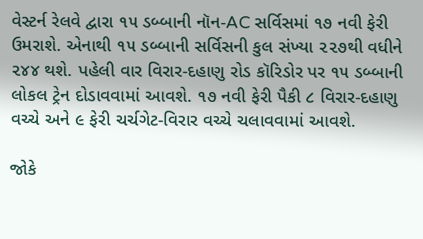વેસ્ટર્ન રેલવે દ્વારા ૧૫ ડબ્બાની નૉન-AC સર્વિસમાં ૧૭ નવી ફેરી ઉમરાશે. એનાથી ૧૫ ડબ્બાની સર્વિસની કુલ સંખ્યા ૨૨૭થી વધીને ૨૪૪ થશે. પહેલી વાર વિરાર-દહાણુ રોડ કૉરિડોર પર ૧૫ ડબ્બાની લોકલ ટ્રેન દોડાવવામાં આવશે. ૧૭ નવી ફેરી પૈકી ૮ વિરાર-દહાણુ વચ્ચે અને ૯ ફેરી ચર્ચગેટ-વિરાર વચ્ચે ચલાવવામાં આવશે.

જોકે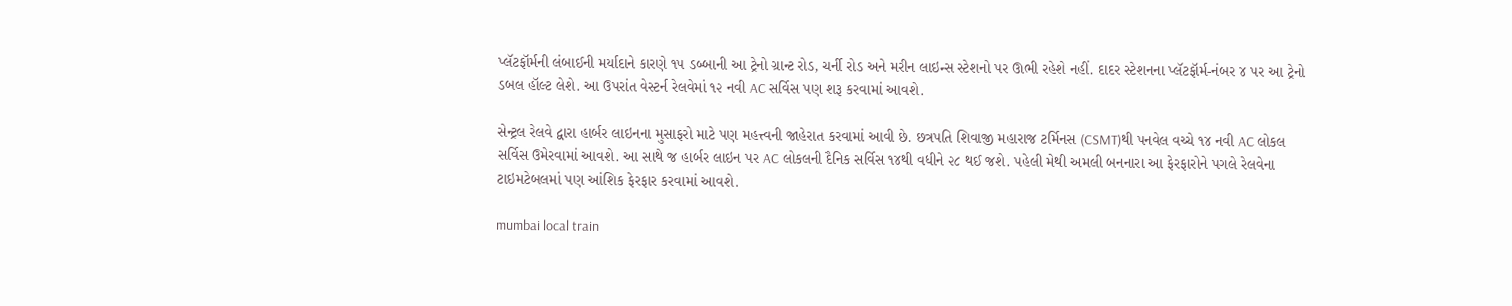પ્લૅટફૉર્મની લંબાઈની મર્યાદાને કારણે ૧૫ ડબ્બાની આ ટ્રેનો ગ્રાન્ટ રોડ, ચર્ની રોડ અને મરીન લાઇન્સ સ્ટેશનો પર ઊભી રહેશે નહીં. દાદર સ્ટેશનના પ્લૅટફૉર્મ-નંબર ૪ પર આ ટ્રેનો ડબલ હૉલ્ટ લેશે. આ ઉપરાંત વેસ્ટર્ન રેલવેમાં ૧૨ નવી AC સર્વિસ પણ શરૂ કરવામાં આવશે.

સેન્ટ્રલ રેલવે દ્વારા હાર્બર લાઇનના મુસાફરો માટે પણ મહત્ત્વની જાહેરાત કરવામાં આવી છે. છત્રપતિ શિવાજી મહારાજ ટર્મિનસ (CSMT)થી પનવેલ વચ્ચે ૧૪ નવી AC લોકલ સર્વિસ ઉમેરવામાં આવશે. આ સાથે જ હાર્બર લાઇન પર AC લોકલની દૈનિક સર્વિસ ૧૪થી વધીને ૨૮ થઈ જશે. પહેલી મેથી અમલી બનનારા આ ફેરફારોને પગલે રેલવેના ટાઇમટેબલમાં પણ આંશિક ફેરફાર કરવામાં આવશે.

mumbai local train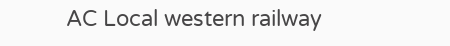AC Local western railway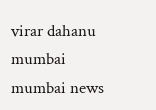virar dahanu mumbai mumbai news